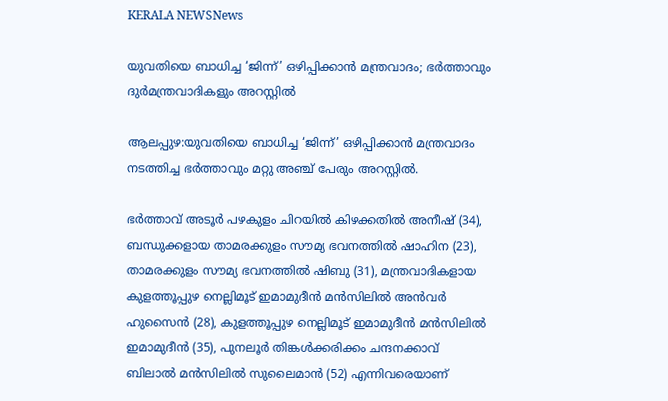KERALA NEWSNews

യുവതിയെ ബാധിച്ച ‘ജിന്ന്’ ഒഴിപ്പിക്കാൻ മന്ത്രവാദം; ഭർത്താവും ദുര്‍മന്ത്രവാദികളും അറസ്റ്റിൽ

ആലപ്പുഴ:യുവതിയെ ബാധിച്ച ‘ജിന്ന്’ ഒഴിപ്പിക്കാൻ മന്ത്രവാദം നടത്തിച്ച ഭർത്താവും മറ്റു അഞ്ച് പേരും അറസ്റ്റിൽ.

ഭർത്താവ് അടൂർ പഴകുളം ചിറയിൽ കിഴക്കതിൽ അനീഷ് (34), ബന്ധുക്കളായ താമരക്കുളം സൗമ്യ ഭവനത്തിൽ ഷാഹിന (23), താമരക്കുളം സൗമ്യ ഭവനത്തിൽ ഷിബു (31), മന്ത്രവാദികളായ കുളത്തൂപ്പുഴ നെല്ലിമൂട് ഇമാമുദീൻ മൻസിലിൽ അൻവർ ഹുസൈൻ (28), കുളത്തൂപ്പുഴ നെല്ലിമൂട് ഇമാമുദീൻ മൻസിലിൽ ഇമാമുദീൻ (35), പുനലൂർ തിങ്കൾക്കരിക്കം ചന്ദനക്കാവ് ബിലാൽ മൻസിലിൽ സുലൈമാൻ (52) എന്നിവരെയാണ്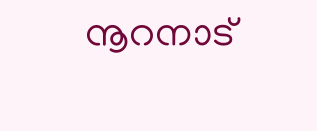നൂറനാട്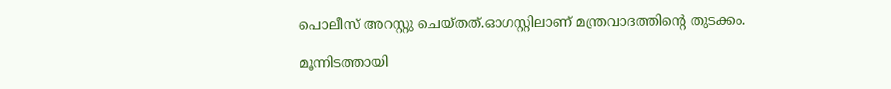പൊലീസ് അറസ്റ്റു ചെയ്തത്.ഓഗസ്റ്റിലാണ് മന്ത്രവാദത്തിന്റെ തുടക്കം.

മൂന്നിടത്തായി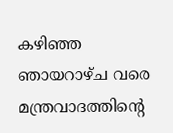കഴിഞ്ഞ ഞായറാഴ്ച വരെ മന്ത്രവാദത്തിന്റെ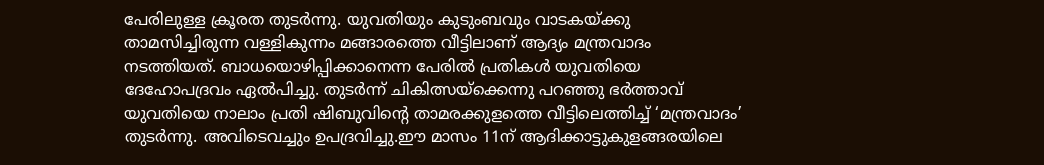പേരിലുള്ള ക്രൂരത തുടർന്നു. യുവതിയും കുടുംബവും വാടകയ്ക്കു താമസിച്ചിരുന്ന വള്ളികുന്നം മങ്ങാരത്തെ വീട്ടിലാണ് ആദ്യം മന്ത്രവാദം നടത്തിയത്. ബാധയൊഴിപ്പിക്കാനെന്ന പേരിൽ പ്രതികൾ യുവതിയെ ദേഹോപദ്രവം ഏൽപിച്ചു. തുടർന്ന് ചികിത്സയ്ക്കെന്നു പറഞ്ഞു ഭർത്താവ് യുവതിയെ നാലാം പ്രതി ഷിബുവിന്റെ താമരക്കുളത്തെ വീട്ടിലെത്തിച്ച് ‘മന്ത്രവാദം’ തുടർന്നു. അവിടെവച്ചും ഉപദ്രവിച്ചു.ഈ മാസം 11ന് ആദിക്കാട്ടുകുളങ്ങരയിലെ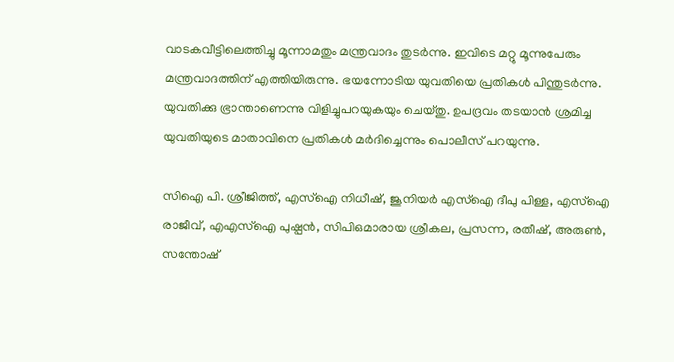വാടകവീട്ടിലെത്തിച്ചു മൂന്നാമതും മന്ത്രവാദം തുടർന്നു. ഇവിടെ മറ്റു മൂന്നുപേരും മന്ത്രവാദത്തിന് എത്തിയിരുന്നു. ഭയന്നോടിയ യുവതിയെ പ്രതികൾ പിന്തുടർന്നു. യുവതിക്കു ഭ്രാന്താണെന്നു വിളിച്ചുപറയുകയും ചെയ്തു. ഉപദ്രവം തടയാൻ ശ്രമിച്ച യുവതിയുടെ മാതാവിനെ പ്രതികൾ മർദിച്ചെന്നും പൊലീസ് പറയുന്നു.

സിഐ പി. ശ്രീജിത്ത്, എസ്ഐ നിധീഷ്, ജൂനിയർ എസ്ഐ ദീപു പിള്ള, എസ്ഐ രാജീവ്, എഎസ്ഐ പുഷ്പൻ, സിപിഒമാരായ ശ്രീകല, പ്രസന്ന, രതീഷ്, അരുൺ, സന്തോഷ്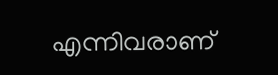എന്നിവരാണ്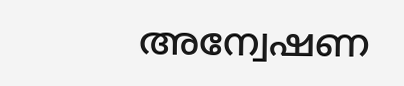അന്വേഷണ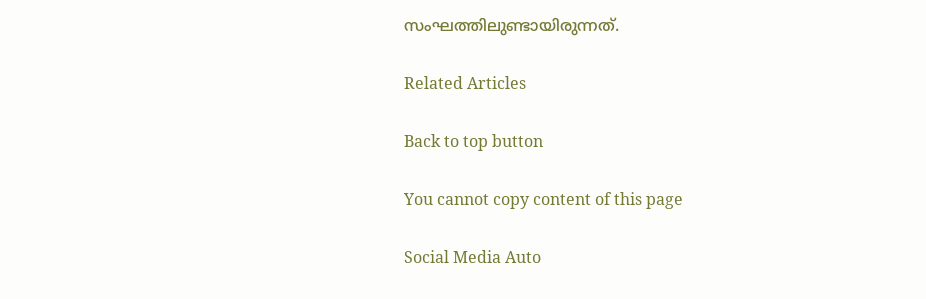സംഘത്തിലുണ്ടായിരുന്നത്.

Related Articles

Back to top button

You cannot copy content of this page

Social Media Auto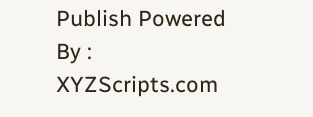Publish Powered By : XYZScripts.com